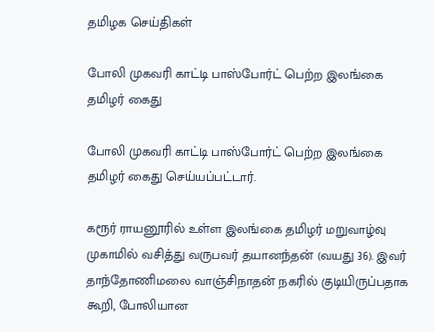தமிழக செய்திகள்

போலி முகவரி காட்டி பாஸ்போர்ட் பெற்ற இலங்கை தமிழர் கைது

போலி முகவரி காட்டி பாஸ்போர்ட் பெற்ற இலங்கை தமிழர் கைது செய்யப்பட்டார்.

கரூர் ராயனூரில் உள்ள இலங்கை தமிழர் மறுவாழ்வு முகாமில் வசித்து வருபவர் தயானந்தன் (வயது 36). இவர் தாந்தோணிமலை வாஞ்சிநாதன் நகரில் குடியிருப்பதாக கூறி, போலியான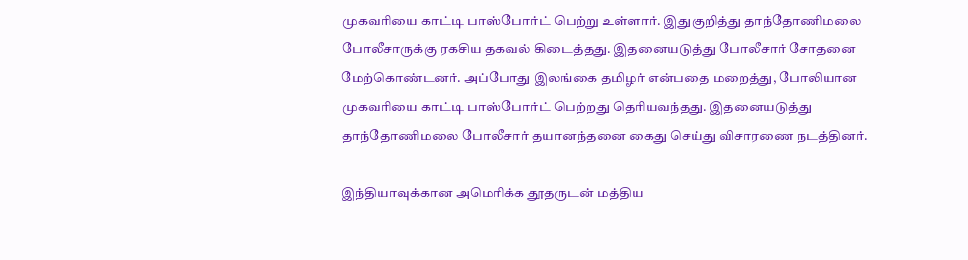முகவரியை காட்டி பாஸ்போர்ட் பெற்று உள்ளார். இதுகுறித்து தாந்தோணிமலை போலீசாருக்கு ரகசிய தகவல் கிடைத்தது. இதனையடுத்து போலீசார் சோதனை மேற்கொண்டனர். அப்போது இலங்கை தமிழர் என்பதை மறைத்து, போலியான முகவரியை காட்டி பாஸ்போர்ட் பெற்றது தெரியவந்தது. இதனையடுத்து தாந்தோணிமலை போலீசார் தயானந்தனை கைது செய்து விசாரணை நடத்தினர்.

இந்தியாவுக்கான அமெரிக்க தூதருடன் மத்திய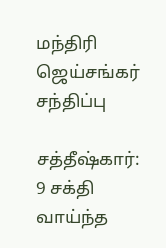மந்திரி ஜெய்சங்கர் சந்திப்பு

சத்தீஷ்கார்: 9 சக்தி வாய்ந்த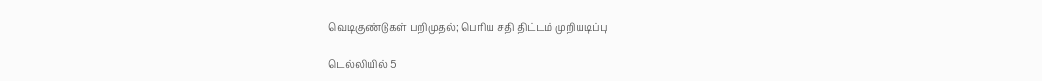வெடிகுண்டுகள் பறிமுதல்; பெரிய சதி திட்டம் முறியடிப்பு

டெல்லியில் 5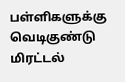பள்ளிகளுக்கு வெடிகுண்டு மிரட்டல்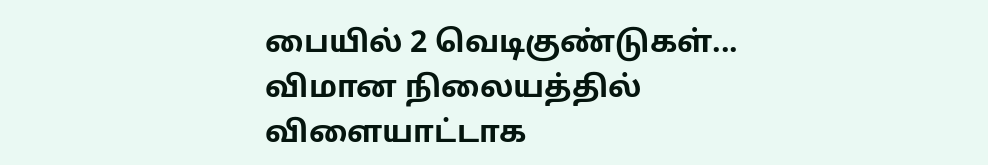பையில் 2 வெடிகுண்டுகள்... விமான நிலையத்தில் விளையாட்டாக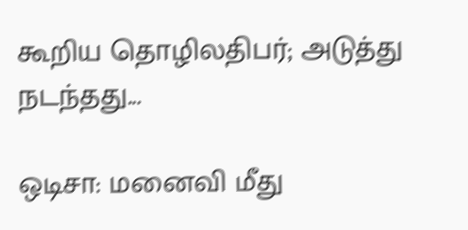கூறிய தொழிலதிபர்; அடுத்து நடந்தது...

ஒடிசா: மனைவி மீது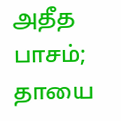அதீத பாசம்; தாயை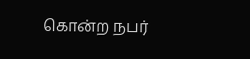கொன்ற நபர்